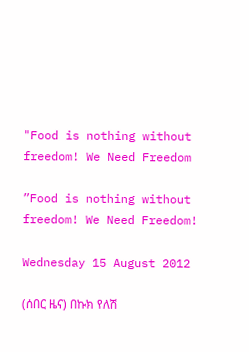"Food is nothing without freedom! We Need Freedom

”Food is nothing without freedom! We Need Freedom!

Wednesday 15 August 2012

(ሰበር ዜና) በኩክ የለሽ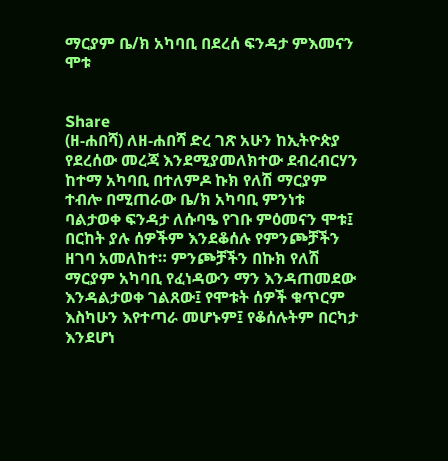ማርያም ቤ/ክ አካባቢ በደረሰ ፍንዳታ ምእመናን ሞቱ


Share
(ዘ-ሐበሻ) ለዘ-ሐበሻ ድረ ገጽ አሁን ከኢትዮጵያ የደረሰው መረጃ እንደሚያመለክተው ደብረብርሃን ከተማ አካባቢ በተለምዶ ኩክ የለሽ ማርያም ተብሎ በሚጠራው ቤ/ክ አካባቢ ምንነቱ ባልታወቀ ፍንዳታ ለሱባዔ የገቡ ምዕመናን ሞቱ፤ በርከት ያሉ ሰዎችም እንደቆሰሉ የምንጮቻችን ዘገባ አመለከተ። ምንጮቻችን በኩክ የለሽ ማርያም አካባቢ የፈነዳውን ማን እንዳጠመደው እንዳልታወቀ ገልጸው፤ የሞቱት ሰዎች ቁጥርም እስካሁን እየተጣራ መሆኑም፤ የቆሰሉትም በርካታ እንደሆነ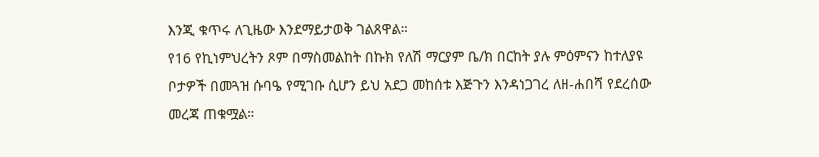እንጂ ቁጥሩ ለጊዜው እንደማይታወቅ ገልጸዋል።
የ16 የኪነምህረትን ጾም በማስመልከት በኩክ የለሽ ማርያም ቤ/ክ በርከት ያሉ ምዕምናን ከተለያዩ ቦታዎች በመጓዝ ሱባዔ የሚገቡ ሲሆን ይህ አደጋ መከሰቱ እጅጉን እንዳነጋገረ ለዘ-ሐበሻ የደረሰው መረጃ ጠቁሟል።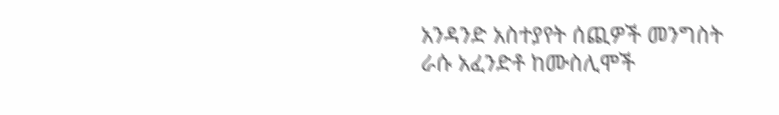አንዳንድ አስተያየት ሰጪዎች መንግስት ራሱ አፈንድቶ ከሙስሊሞች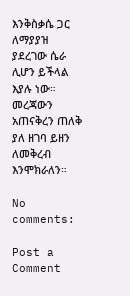እንቅስቃሴ ጋር ለማያያዝ ያደረገው ሴራ ሊሆን ይችላል እያሉ ነው።
መረጃውን አጠናቅረን ጠለቅ ያለ ዘገባ ይዘን ለመቅረብ እንሞክራለን።

No comments:

Post a Comment